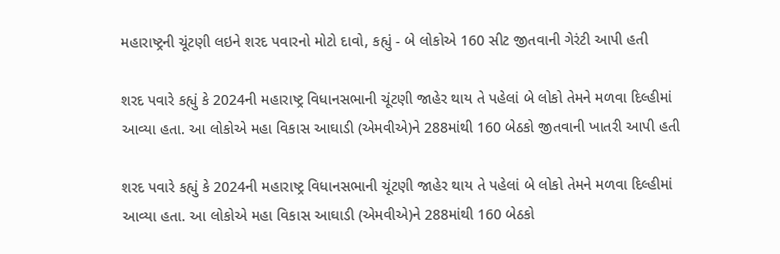મહારાષ્ટ્રની ચૂંટણી લઇને શરદ પવારનો મોટો દાવો, કહ્યું - બે લોકોએ 160 સીટ જીતવાની ગેરંટી આપી હતી

શરદ પવારે કહ્યું કે 2024ની મહારાષ્ટ્ર વિધાનસભાની ચૂંટણી જાહેર થાય તે પહેલાં બે લોકો તેમને મળવા દિલ્હીમાં આવ્યા હતા. આ લોકોએ મહા વિકાસ આઘાડી (એમવીએ)ને 288માંથી 160 બેઠકો જીતવાની ખાતરી આપી હતી

શરદ પવારે કહ્યું કે 2024ની મહારાષ્ટ્ર વિધાનસભાની ચૂંટણી જાહેર થાય તે પહેલાં બે લોકો તેમને મળવા દિલ્હીમાં આવ્યા હતા. આ લોકોએ મહા વિકાસ આઘાડી (એમવીએ)ને 288માંથી 160 બેઠકો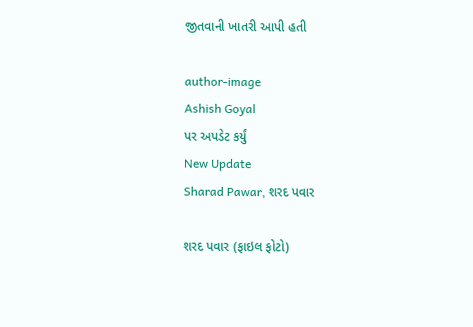જીતવાની ખાતરી આપી હતી

author-image
Ashish Goyal
પર અપડેટ કર્યું
New Update
Sharad Pawar, શરદ પવાર

શરદ પવાર (ફાઇલ ફોટો)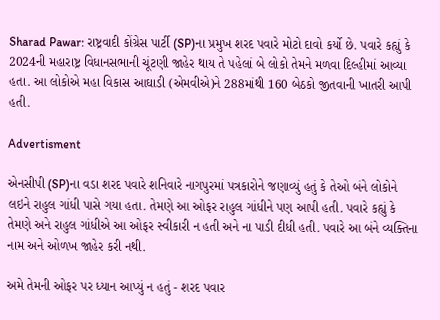Sharad Pawar: રાષ્ટ્રવાદી કોંગ્રેસ પાર્ટી (SP)ના પ્રમુખ શરદ પવારે મોટો દાવો કર્યો છે. પવારે કહ્યું કે 2024ની મહારાષ્ટ્ર વિધાનસભાની ચૂંટણી જાહેર થાય તે પહેલાં બે લોકો તેમને મળવા દિલ્હીમાં આવ્યા હતા. આ લોકોએ મહા વિકાસ આઘાડી (એમવીએ)ને 288માંથી 160 બેઠકો જીતવાની ખાતરી આપી હતી.

Advertisment

એનસીપી (SP)ના વડા શરદ પવારે શનિવારે નાગપુરમાં પત્રકારોને જણાવ્યું હતું કે તેઓ બંને લોકોને લઇને રાહુલ ગાંધી પાસે ગયા હતા. તેમણે આ ઓફર રાહુલ ગાંધીને પણ આપી હતી. પવારે કહ્યું કે તેમણે અને રાહુલ ગાંધીએ આ ઓફર સ્વીકારી ન હતી અને ના પાડી દીધી હતી. પવારે આ બંને વ્યક્તિના નામ અને ઓળખ જાહેર કરી નથી.

અમે તેમની ઓફર પર ધ્યાન આપ્યું ન હતું - શરદ પવાર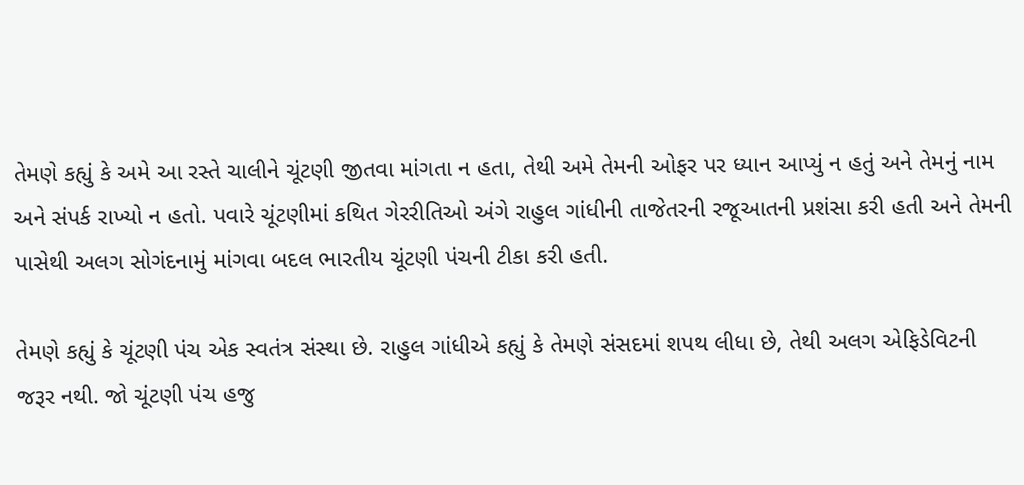તેમણે કહ્યું કે અમે આ રસ્તે ચાલીને ચૂંટણી જીતવા માંગતા ન હતા, તેથી અમે તેમની ઓફર પર ધ્યાન આપ્યું ન હતું અને તેમનું નામ અને સંપર્ક રાખ્યો ન હતો. પવારે ચૂંટણીમાં કથિત ગેરરીતિઓ અંગે રાહુલ ગાંધીની તાજેતરની રજૂઆતની પ્રશંસા કરી હતી અને તેમની પાસેથી અલગ સોગંદનામું માંગવા બદલ ભારતીય ચૂંટણી પંચની ટીકા કરી હતી.

તેમણે કહ્યું કે ચૂંટણી પંચ એક સ્વતંત્ર સંસ્થા છે. રાહુલ ગાંધીએ કહ્યું કે તેમણે સંસદમાં શપથ લીધા છે, તેથી અલગ એફિડેવિટની જરૂર નથી. જો ચૂંટણી પંચ હજુ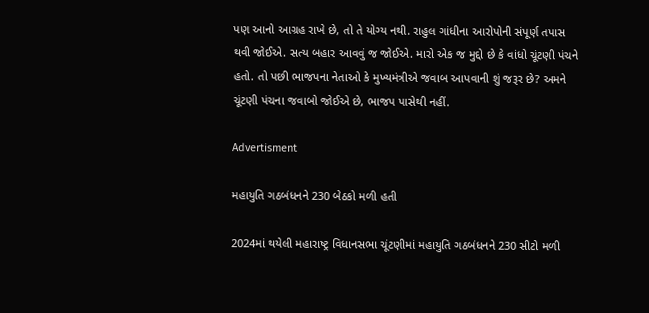પણ આનો આગ્રહ રાખે છે, તો તે યોગ્ય નથી. રાહુલ ગાંધીના આરોપોની સંપૂર્ણ તપાસ થવી જોઈએ. સત્ય બહાર આવવું જ જોઈએ. મારો એક જ મુદ્દો છે કે વાંધો ચૂંટણી પંચને હતો. તો પછી ભાજપના નેતાઓ કે મુખ્યમંત્રીએ જવાબ આપવાની શું જરૂર છે? અમને ચૂંટણી પંચના જવાબો જોઈએ છે, ભાજપ પાસેથી નહીં.

Advertisment

મહાયુતિ ગઠબંધનને 230 બેઠકો મળી હતી

2024માં થયેલી મહારાષ્ટ્ર વિધાનસભા ચૂંટણીમાં મહાયુતિ ગઠબંધનને 230 સીટો મળી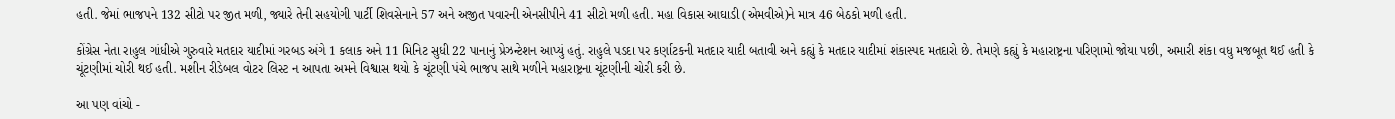હતી. જેમાં ભાજપને 132 સીટો પર જીત મળી, જ્યારે તેની સહયોગી પાર્ટી શિવસેનાને 57 અને અજીત પવારની એનસીપીને 41 સીટો મળી હતી. મહા વિકાસ આઘાડી (એમવીએ)ને માત્ર 46 બેઠકો મળી હતી.

કોંગ્રેસ નેતા રાહુલ ગાંધીએ ગુરુવારે મતદાર યાદીમાં ગરબડ અંગે 1 કલાક અને 11 મિનિટ સુધી 22 પાનાનું પ્રેઝન્ટેશન આપ્યું હતું. રાહુલે પડદા પર કર્ણાટકની મતદાર યાદી બતાવી અને કહ્યું કે મતદાર યાદીમાં શંકાસ્પદ મતદારો છે. તેમણે કહ્યું કે મહારાષ્ટ્રના પરિણામો જોયા પછી, અમારી શંકા વધુ મજબૂત થઈ હતી કે ચૂંટણીમાં ચોરી થઈ હતી. મશીન રીડેબલ વોટર લિસ્ટ ન આપતા અમને વિશ્વાસ થયો કે ચૂંટણી પંચે ભાજપ સાથે મળીને મહારાષ્ટ્રના ચૂંટણીની ચોરી કરી છે.

આ પણ વાંચો -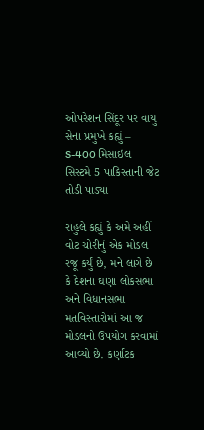ઓપરેશન સિંદૂર પર વાયુ સેના પ્રમુખે કહ્યું – S-400 મિસાઇલ સિસ્ટમે 5 પાકિસ્તાની જેટ તોડી પાડ્યા

રાહુલે કહ્યું કે અમે અહીં વોટ ચોરીનું એક મોડલ રજૂ કર્યું છે, મને લાગે છે કે દેશના ઘણા લોકસભા અને વિધાનસભા મતવિસ્તારોમાં આ જ મોડલનો ઉપયોગ કરવામાં આવ્યો છે. કર્ણાટક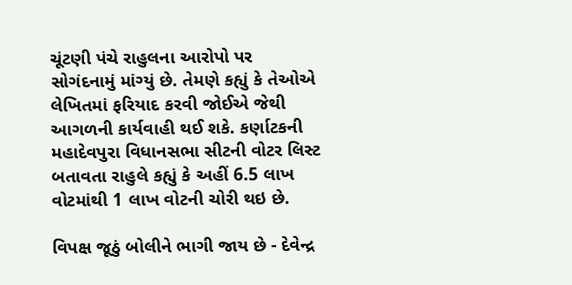ચૂંટણી પંચે રાહુલના આરોપો પર સોગંદનામું માંગ્યું છે. તેમણે કહ્યું કે તેઓએ લેખિતમાં ફરિયાદ કરવી જોઈએ જેથી આગળની કાર્યવાહી થઈ શકે. કર્ણાટકની મહાદેવપુરા વિધાનસભા સીટની વોટર લિસ્ટ બતાવતા રાહુલે કહ્યું કે અહીં 6.5 લાખ વોટમાંથી 1 લાખ વોટની ચોરી થઇ છે.

વિપક્ષ જૂઠું બોલીને ભાગી જાય છે - દેવેન્દ્ર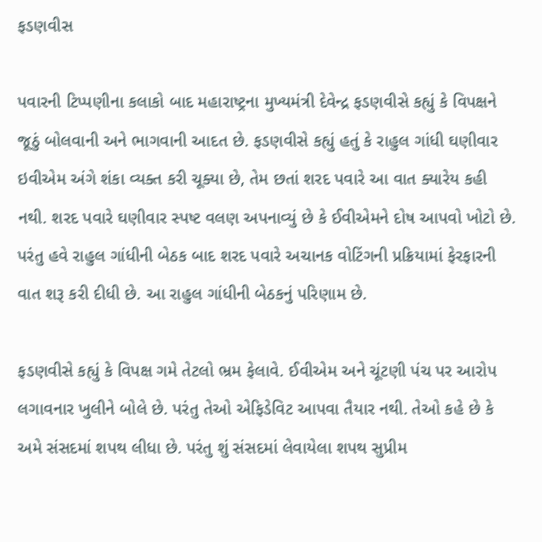ફડણવીસ

પવારની ટિપ્પણીના કલાકો બાદ મહારાષ્ટ્રના મુખ્યમંત્રી દેવેન્દ્ર ફડણવીસે કહ્યું કે વિપક્ષને જૂઠું બોલવાની અને ભાગવાની આદત છે. ફડણવીસે કહ્યું હતું કે રાહુલ ગાંધી ઘણીવાર ઇવીએમ અંગે શંકા વ્યક્ત કરી ચૂક્યા છે, તેમ છતાં શરદ પવારે આ વાત ક્યારેય કહી નથી. શરદ પવારે ઘણીવાર સ્પષ્ટ વલણ અપનાવ્યું છે કે ઈવીએમને દોષ આપવો ખોટો છે. પરંતુ હવે રાહુલ ગાંધીની બેઠક બાદ શરદ પવારે અચાનક વોટિંગની પ્રક્રિયામાં ફેરફારની વાત શરૂ કરી દીધી છે. આ રાહુલ ગાંધીની બેઠકનું પરિણામ છે.

ફડણવીસે કહ્યું કે વિપક્ષ ગમે તેટલો ભ્રમ ફેલાવે. ઈવીએમ અને ચૂંટણી પંચ પર આરોપ લગાવનાર ખુલીને બોલે છે. પરંતુ તેઓ એફિડેવિટ આપવા તૈયાર નથી. તેઓ કહે છે કે અમે સંસદમાં શપથ લીધા છે. પરંતુ શું સંસદમાં લેવાયેલા શપથ સુપ્રીમ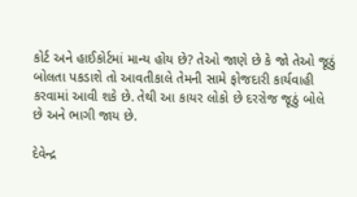કોર્ટ અને હાઈકોર્ટમાં માન્ય હોય છે? તેઓ જાણે છે કે જો તેઓ જૂઠું બોલતા પકડાશે તો આવતીકાલે તેમની સામે ફોજદારી કાર્યવાહી કરવામાં આવી શકે છે. તેથી આ કાયર લોકો છે દરરોજ જૂઠું બોલે છે અને ભાગી જાય છે.

દેવેન્દ્ર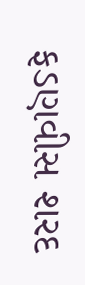ફડણવીસ શરદ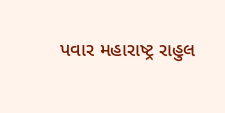પવાર મહારાષ્ટ્ર રાહુલ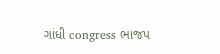ગાંધી congress ભાજપ